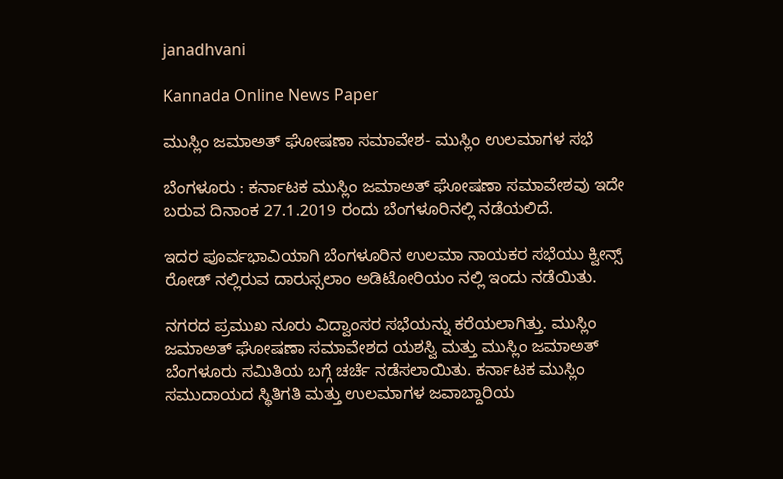janadhvani

Kannada Online News Paper

ಮುಸ್ಲಿಂ ಜಮಾಅತ್ ಘೋಷಣಾ ಸಮಾವೇಶ- ಮುಸ್ಲಿಂ ಉಲಮಾಗಳ ಸಭೆ

ಬೆಂಗಳೂರು : ಕರ್ನಾಟಕ ಮುಸ್ಲಿಂ ಜಮಾಅತ್ ಘೋಷಣಾ ಸಮಾವೇಶವು ಇದೇ ಬರುವ ದಿನಾಂಕ 27.1.2019 ರಂದು ಬೆಂಗಳೂರಿನಲ್ಲಿ ನಡೆಯಲಿದೆ.

ಇದರ ಪೂರ್ವಭಾವಿಯಾಗಿ ಬೆಂಗಳೂರಿನ ಉಲಮಾ ನಾಯಕರ ಸಭೆಯು ಕ್ವೀನ್ಸ್ ರೋಡ್ ನಲ್ಲಿರುವ ದಾರುಸ್ಸಲಾಂ ಅಡಿಟೋರಿಯಂ ನಲ್ಲಿ ಇಂದು ನಡೆಯಿತು.

ನಗರದ ಪ್ರಮುಖ ನೂರು ವಿದ್ವಾಂಸರ ಸಭೆಯನ್ನು ಕರೆಯಲಾಗಿತ್ತು. ಮುಸ್ಲಿಂ ಜಮಾಅತ್ ಘೋಷಣಾ ಸಮಾವೇಶದ ಯಶಸ್ವಿ ಮತ್ತು ಮುಸ್ಲಿಂ ಜಮಾಅತ್ ಬೆಂಗಳೂರು‌ ಸಮಿತಿಯ ಬಗ್ಗೆ ಚರ್ಚೆ ನಡೆಸಲಾಯಿತು. ಕರ್ನಾಟಕ ಮುಸ್ಲಿಂ ಸಮುದಾಯದ ಸ್ಥಿತಿಗತಿ ಮತ್ತು ಉಲಮಾಗಳ ಜವಾಬ್ದಾರಿಯ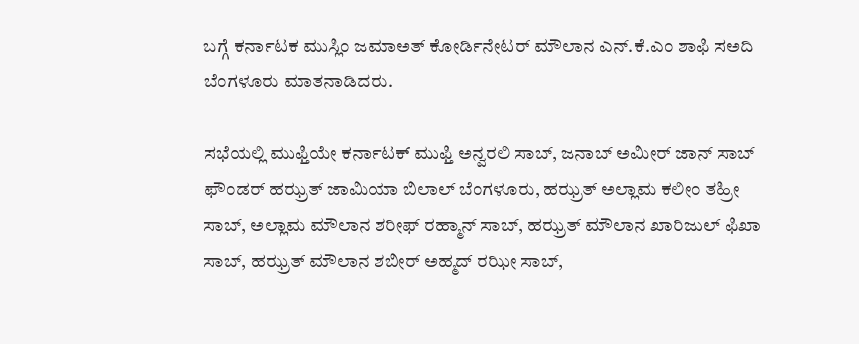ಬಗ್ಗೆ ಕರ್ನಾಟಕ ಮುಸ್ಲಿಂ ಜಮಾಅತ್ ಕೋರ್ಡಿನೇಟರ್ ಮೌಲಾನ ಎನ್.ಕೆ.ಎಂ ಶಾಫಿ ಸಅದಿ ಬೆಂಗಳೂರು ಮಾತನಾಡಿದರು.

ಸಭೆಯಲ್ಲಿ ಮುಫ್ತಿಯೇ ಕರ್ನಾಟಕ್ ಮುಫ್ತಿ ಅನ್ವರಲಿ ಸಾಬ್, ಜನಾಬ್ ಅಮೀರ್ ಜಾನ್ ಸಾಬ್ ಫೌಂಡರ್ ಹಝ್ರತ್ ಜಾಮಿಯಾ ಬಿಲಾಲ್ ಬೆಂಗಳೂರು, ಹಝ್ರತ್ ಅಲ್ಲಾಮ ಕಲೀಂ ತಹ್ರೀ ಸಾಬ್, ಅಲ್ಲಾಮ ಮೌಲಾನ ಶರೀಫ್ ರಹ್ಮಾನ್ ಸಾಬ್, ಹಝ್ರತ್ ಮೌಲಾನ ಖಾರಿಜುಲ್ ಫಿಖಾ ಸಾಬ್, ಹಝ್ರತ್ ಮೌಲಾನ ಶಬೀರ್ ಅಹ್ಮದ್ ರಝೀ ಸಾಬ್,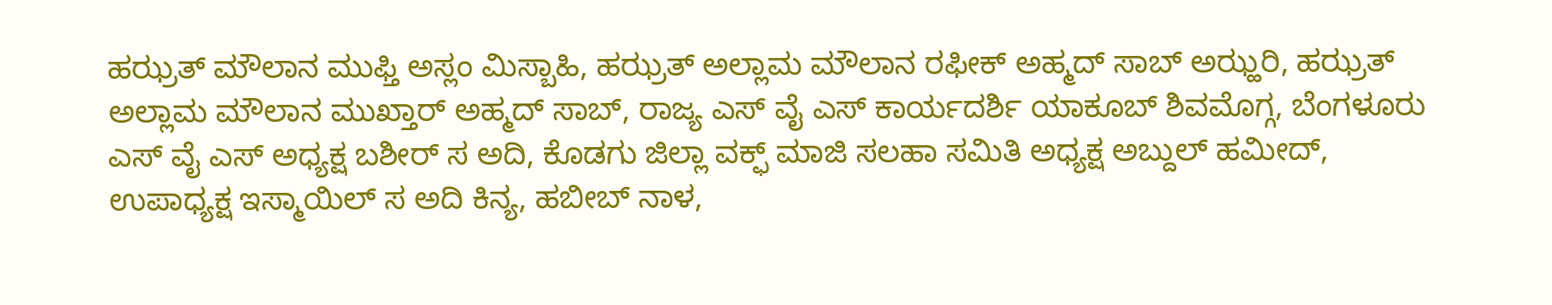ಹಝ್ರತ್ ಮೌಲಾನ ಮುಫ್ತಿ ಅಸ್ಲಂ ಮಿಸ್ಬಾಹಿ, ಹಝ್ರತ್ ಅಲ್ಲಾಮ ಮೌಲಾನ ರಫೀಕ್ ಅಹ್ಮದ್ ಸಾಬ್ ಅಝ್ಹರಿ, ಹಝ್ರತ್ ಅಲ್ಲಾಮ ಮೌಲಾನ ಮುಖ್ತಾರ್ ಅಹ್ಮದ್ ಸಾಬ್, ರಾಜ್ಯ ಎಸ್ ವೈ ಎಸ್ ಕಾರ್ಯದರ್ಶಿ ಯಾಕೂಬ್ ಶಿವಮೊಗ್ಗ, ಬೆಂಗಳೂರು ಎಸ್ ವೈ ಎಸ್ ಅಧ್ಯಕ್ಷ ಬಶೀರ್ ಸ ಅದಿ, ಕೊಡಗು ಜಿಲ್ಲಾ ವಕ್ಫ್ ಮಾಜಿ ಸಲಹಾ ಸಮಿತಿ ಅಧ್ಯಕ್ಷ ಅಬ್ದುಲ್ ಹಮೀದ್, ಉಪಾಧ್ಯಕ್ಷ ಇಸ್ಮಾಯಿಲ್ ಸ ಅದಿ ಕಿನ್ಯ, ಹಬೀಬ್ ನಾಳ,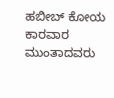ಹಬೀಬ್ ಕೋಯ ಕಾರವಾರ ಮುಂತಾದವರು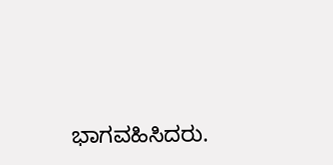ಭಾಗವಹಿಸಿದರು.